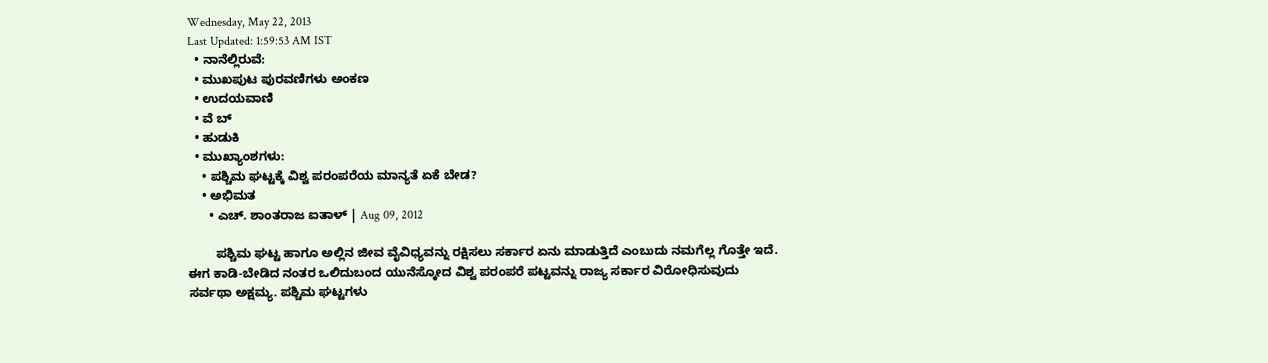Wednesday, May 22, 2013
Last Updated: 1:59:53 AM IST
  • ನಾನೆಲ್ಲಿರುವೆ:
  • ಮುಖಪುಟ ಪುರವಣಿಗಳು ಅಂಕಣ
  • ಉದಯವಾಣಿ
  • ವೆ ಬ್
  • ಹುಡುಕಿ
  • ಮುಖ್ಯಾಂಶಗಳು:
    • ಪಶ್ಚಿಮ ಘಟ್ಟಕ್ಕೆ ವಿಶ್ವ ಪರಂಪರೆಯ ಮಾನ್ಯತೆ ಏಕೆ ಬೇಡ?
    • ಅಭಿಮತ
      • ಎಚ್‌. ಶಾಂತರಾಜ ಐತಾಳ್‌ | Aug 09, 2012

        ಪಶ್ಚಿಮ ಘಟ್ಟ ಹಾಗೂ ಅಲ್ಲಿನ ಜೀವ ವೈವಿಧ್ಯವನ್ನು ರಕ್ಷಿಸಲು ಸರ್ಕಾರ ಏನು ಮಾಡುತ್ತಿದೆ ಎಂಬುದು ನಮಗೆಲ್ಲ ಗೊತ್ತೇ ಇದೆ. ಈಗ ಕಾಡಿ-ಬೇಡಿದ ನಂತರ ಒಲಿದುಬಂದ ಯುನೆಸ್ಕೋದ ವಿಶ್ವ ಪರಂಪರೆ ಪಟ್ಟವನ್ನು ರಾಜ್ಯ ಸರ್ಕಾರ ವಿರೋಧಿಸುವುದು ಸರ್ವಥಾ ಅಕ್ಷಮ್ಯ. ಪಶ್ಚಿಮ ಘಟ್ಟಗಳು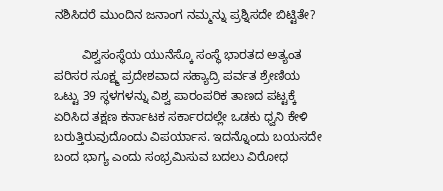ನಶಿಸಿದರೆ ಮುಂದಿನ ಜನಾಂಗ ನಮ್ಮನ್ನು ಪ್ರಶ್ನಿಸದೇ ಬಿಟ್ಟಿತೇ?

        ವಿಶ್ವಸಂಸ್ಥೆಯ ಯುನೆಸ್ಕೊ ಸಂಸ್ಥೆ ಭಾರತದ ಅತ್ಯಂತ ಪರಿಸರ ಸೂಕ್ಷ್ಮ ಪ್ರದೇಶವಾದ ಸಹ್ಯಾದ್ರಿ ಪರ್ವತ ಶ್ರೇಣಿಯ ಒಟ್ಟು 39 ಸ್ಥಳಗಳನ್ನು ವಿಶ್ವ ಪಾರಂಪರಿಕ ತಾಣದ ಪಟ್ಟಕ್ಕೆ ಏರಿಸಿದ ತಕ್ಷಣ ಕರ್ನಾಟಕ ಸರ್ಕಾರದಲ್ಲೇ ಒಡಕು ಧ್ವನಿ ಕೇಳಿ ಬರುತ್ತಿರುವುದೊಂದು ವಿಪರ್ಯಾಸ. ಇದನ್ನೊಂದು ಬಯಸದೇ ಬಂದ ಭಾಗ್ಯ ಎಂದು ಸಂಭ್ರಮಿಸುವ ಬದಲು ವಿರೋಧ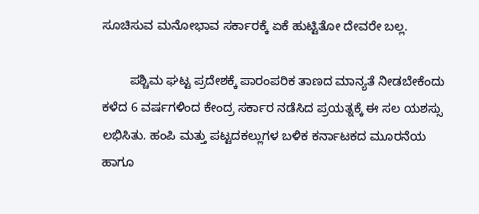ಸೂಚಿಸುವ ಮನೋಭಾವ ಸರ್ಕಾರಕ್ಕೆ ಏಕೆ ಹುಟ್ಟಿತೋ ದೇವರೇ ಬಲ್ಲ.

        ಪಶ್ಚಿಮ ಘಟ್ಟ ಪ್ರದೇಶಕ್ಕೆ ಪಾರಂಪರಿಕ ತಾಣದ ಮಾನ್ಯತೆ ನೀಡಬೇಕೆಂದು ಕಳೆದ 6 ವರ್ಷಗಳಿಂದ ಕೇಂದ್ರ ಸರ್ಕಾರ ನಡೆಸಿದ ಪ್ರಯತ್ನಕ್ಕೆ ಈ ಸಲ ಯಶಸ್ಸು ಲಭಿಸಿತು. ಹಂಪಿ ಮತ್ತು ಪಟ್ಟದಕಲ್ಲುಗಳ ಬಳಿಕ ಕರ್ನಾಟಕದ ಮೂರನೆಯ ಹಾಗೂ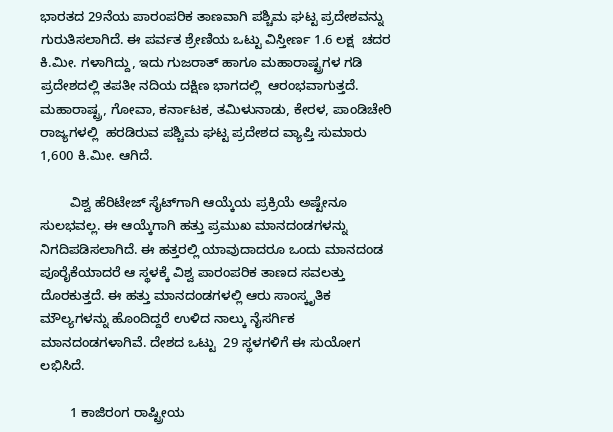ಭಾರತದ 29ನೆಯ ಪಾರಂಪರಿಕ ತಾಣವಾಗಿ ಪಶ್ಚಿಮ ಘಟ್ಟ ಪ್ರದೇಶವನ್ನು ಗುರುತಿಸಲಾಗಿದೆ. ಈ ಪರ್ವತ ಶ್ರೇಣಿಯ ಒಟ್ಟು ವಿಸ್ತೀರ್ಣ 1.6 ಲಕ್ಷ  ಚದರ ಕಿ.ಮೀ. ಗಳಾಗಿದ್ದು, ಇದು ಗುಜರಾತ್‌ ಹಾಗೂ ಮಹಾರಾಷ್ಟ್ರಗಳ ಗಡಿ ಪ್ರದೇಶದಲ್ಲಿ ತಪತೀ ನದಿಯ ದಕ್ಷಿಣ ಭಾಗದಲ್ಲಿ  ಆರಂಭವಾಗುತ್ತದೆ. ಮಹಾರಾಷ್ಟ್ರ, ಗೋವಾ, ಕರ್ನಾಟಕ, ತಮಿಳುನಾಡು, ಕೇರಳ, ಪಾಂಡಿಚೇರಿ ರಾಜ್ಯಗಳಲ್ಲಿ  ಹರಡಿರುವ ಪಶ್ಚಿಮ ಘಟ್ಟ ಪ್ರದೇಶದ ವ್ಯಾಪ್ತಿ ಸುಮಾರು 1,600 ಕಿ.ಮೀ. ಆಗಿದೆ.

        ವಿಶ್ವ ಹೆರಿಟೇಜ್‌ ಸೈಟ್‌ಗಾಗಿ ಆಯ್ಕೆಯ ಪ್ರಕ್ರಿಯೆ ಅಷ್ಟೇನೂ ಸುಲಭವಲ್ಲ. ಈ ಆಯ್ಕೆಗಾಗಿ ಹತ್ತು ಪ್ರಮುಖ ಮಾನದಂಡಗಳನ್ನು ನಿಗದಿಪಡಿಸಲಾಗಿದೆ. ಈ ಹತ್ತರಲ್ಲಿ ಯಾವುದಾದರೂ ಒಂದು ಮಾನದಂಡ ಪೂರೈಕೆಯಾದರೆ ಆ ಸ್ಥಳಕ್ಕೆ ವಿಶ್ವ ಪಾರಂಪರಿಕ ತಾಣದ ಸವಲತ್ತು ದೊರಕುತ್ತದೆ. ಈ ಹತ್ತು ಮಾನದಂಡಗಳಲ್ಲಿ ಆರು ಸಾಂಸ್ಕೃತಿಕ ಮೌಲ್ಯಗಳನ್ನು ಹೊಂದಿದ್ದರೆ ಉಳಿದ ನಾಲ್ಕು ನೈಸರ್ಗಿಕ ಮಾನದಂಡಗಳಾಗಿವೆ. ದೇಶದ ಒಟ್ಟು  29 ಸ್ಥಳಗಳಿಗೆ ಈ ಸುಯೋಗ ಲಭಿಸಿದೆ.

        1 ಕಾಜಿರಂಗ ರಾಷ್ಟ್ರೀಯ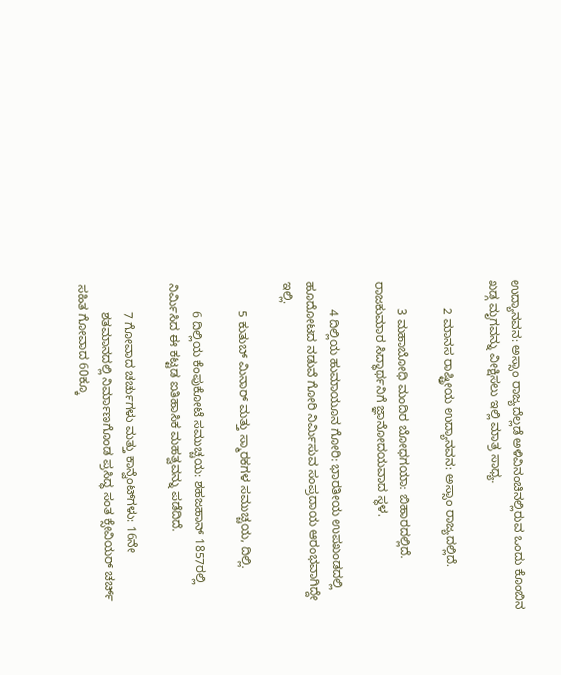ಉದ್ಯಾನವನ: ಅಸ್ಸಾಂ ರಾಜ್ಯದೆಲ್ಲಡೆ ಅಳಿವಿನಂಚಿನಲ್ಲಿರುವ ಒಂದು ಕೊಂಬಿನ ಖಡ್ಗ ಮೃಗವನ್ನು ವೀಕ್ಷಿಸಲು ಇಲ್ಲಿ ಮಾತ್ರ ಸಾಧ್ಯ.

        2 ಮಾನಸ ರಾಷ್ಟ್ರೀಯ ಉದ್ಯಾನವನ: ಅಸ್ಸಾಂ ರಾಜ್ಯದಲ್ಲಿದೆ.

        3 ಮಹಾಬೋಧಿ ಮಂದಿರ ಬೋಧಗಯಾ: ಬಿಹಾರದಲ್ಲಿದೆ. ರಾಜಕುಮಾರ ಸಿದ್ಧಾರ್ಥನಿಗೆ ಜ್ಞಾನೋದಯವಾದ ಸ್ಥಳ.

        4 ದಿಲ್ಲಿಯ ಹುಮಾಯೂನ ಗೋರಿ: ಭಾರತೀಯ ಉಪಖಂಡದಲ್ಲಿ  ಹೂದೋಟದ ನಡುವೆ ಗೋರಿ ನಿರ್ಮಿಸುವ ಸಂಪ್ರದಾಯ ಆರಂಭವಾಗಿದ್ದೇ ಇಲ್ಲಿ.

        5 ಕುತುಬ್‌ ಮಿನಾರ್‌ ಮತ್ತು ಸ್ಮಾರಕಗಳ ಸಮುಚ್ಚಯ, ದಿಲ್ಲಿ.

        6 ದಿಲ್ಲಿಯ ಕೆಂಪುಕೋಟೆ ಸಮುಚ್ಚಯ: ಶಹಜಹಾನ್‌ 1857ರಲ್ಲಿ ನಿರ್ಮಿಸಿದ ಈ ಕಟ್ಟಡ ಐತಿಹಾಸಿಕ ಮಹತ್ವವನ್ನು ಪಡೆದಿದೆ.

        7 ಗೋವಾದ ಚರ್ಚುಗಳು ಮತ್ತು ಕಾನ್ವೆಂಟ್‌ಗಳು: 16ನೇ
        ಶತಮಾನದಲ್ಲಿ ನಿರ್ಮಾಣಗೊಂಡ ಪ್ರಸಿದ್ಧ ಸಂತ ಕ್ಸೇವಿಯರ್‌ ಚರ್ಚ್‌ ಸಹಿತ ಗೋವಾದ 60ಕ್ಕೂ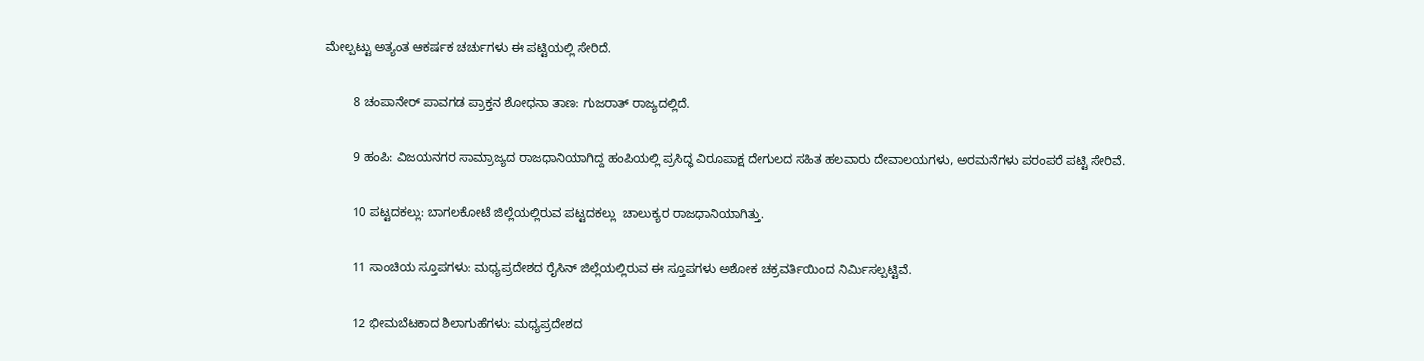ಮೇಲ್ಪಟ್ಟು ಅತ್ಯಂತ ಆಕರ್ಷಕ ಚರ್ಚುಗಳು ಈ ಪಟ್ಟಿಯಲ್ಲಿ ಸೇರಿದೆ.

        8 ಚಂಪಾನೇರ್‌ ಪಾವಗಡ ಪ್ರಾಕ್ತನ ಶೋಧನಾ ತಾಣ: ಗುಜರಾತ್‌ ರಾಜ್ಯದಲ್ಲಿದೆ.

        9 ಹಂಪಿ: ವಿಜಯನಗರ ಸಾಮ್ರಾಜ್ಯದ ರಾಜಧಾನಿಯಾಗಿದ್ದ ಹಂಪಿಯಲ್ಲಿ ಪ್ರಸಿದ್ಧ ವಿರೂಪಾಕ್ಷ ದೇಗುಲದ ಸಹಿತ ಹಲವಾರು ದೇವಾಲಯಗಳು, ಅರಮನೆಗಳು ಪರಂಪರೆ ಪಟ್ಟಿ ಸೇರಿವೆ.

        10 ಪಟ್ಟದಕಲ್ಲು: ಬಾಗಲಕೋಟೆ ಜಿಲ್ಲೆಯಲ್ಲಿರುವ ಪಟ್ಟದಕಲ್ಲು  ಚಾಲುಕ್ಯರ ರಾಜಧಾನಿಯಾಗಿತ್ತು.

        11 ಸಾಂಚಿಯ ಸ್ತೂಪಗಳು: ಮಧ್ಯಪ್ರದೇಶದ ರೈಸಿನ್‌ ಜಿಲ್ಲೆಯಲ್ಲಿರುವ ಈ ಸ್ತೂಪಗಳು ಅಶೋಕ ಚಕ್ರವರ್ತಿಯಿಂದ ನಿರ್ಮಿಸಲ್ಪಟ್ಟಿವೆ.

        12 ಭೀಮಬೆಟಕಾದ ಶಿಲಾಗುಹೆಗಳು: ಮಧ್ಯಪ್ರದೇಶದ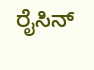ರೈಸಿನ್‌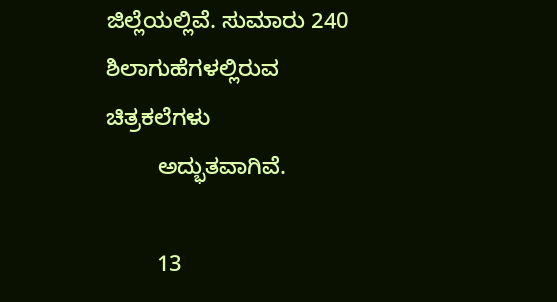ಜಿಲ್ಲೆಯಲ್ಲಿವೆ. ಸುಮಾರು 240 ಶಿಲಾಗುಹೆಗಳಲ್ಲಿರುವ ಚಿತ್ರಕಲೆಗಳು
        ಅದ್ಭುತವಾಗಿವೆ.

        13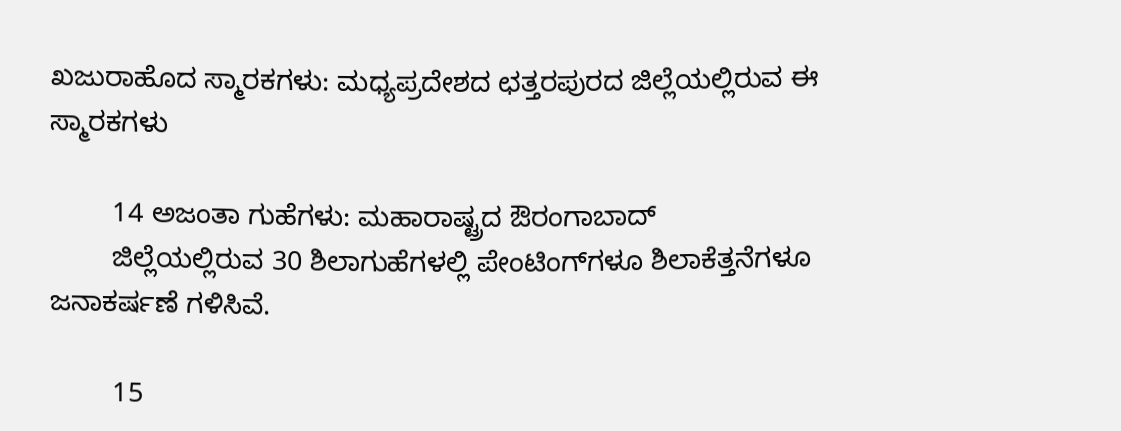ಖಜುರಾಹೊದ ಸ್ಮಾರಕಗಳು: ಮಧ್ಯಪ್ರದೇಶದ ಛತ್ತರಪುರದ ಜಿಲ್ಲೆಯಲ್ಲಿರುವ ಈ ಸ್ಮಾರಕಗಳು

        14 ಅಜಂತಾ ಗುಹೆಗಳು: ಮಹಾರಾಷ್ಟ್ರದ ಔರಂಗಾಬಾದ್‌
        ಜಿಲ್ಲೆಯಲ್ಲಿರುವ 30 ಶಿಲಾಗುಹೆಗಳಲ್ಲಿ ಪೇಂಟಿಂಗ್‌ಗಳೂ ಶಿಲಾಕೆತ್ತನೆಗಳೂ ಜನಾಕರ್ಷಣೆ ಗಳಿಸಿವೆ.

        15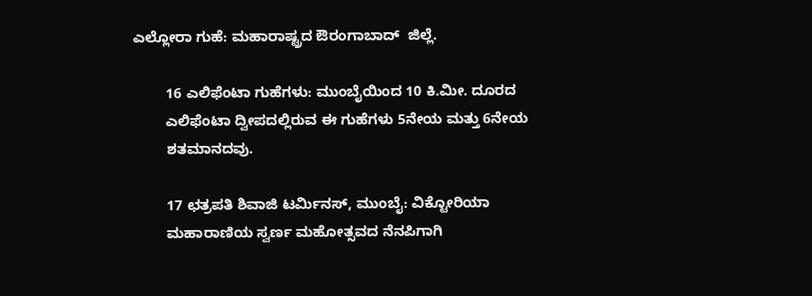ಎಲ್ಲೋರಾ ಗುಹೆ: ಮಹಾರಾಷ್ಟ್ರದ ಔರಂಗಾಬಾದ್‌  ಜಿಲ್ಲೆ.

        16 ಎಲಿಫೆಂಟಾ ಗುಹೆಗಳು: ಮುಂಬೈಯಿಂದ 10 ಕಿ.ಮೀ. ದೂರದ
        ಎಲಿಫೆಂಟಾ ದ್ವೀಪದಲ್ಲಿರುವ ಈ ಗುಹೆಗಳು 5ನೇಯ ಮತ್ತು 6ನೇಯ
        ಶತಮಾನದವು.

        17 ಛತ್ರಪತಿ ಶಿವಾಜಿ ಟರ್ಮಿನಸ್‌, ಮುಂಬೈ: ವಿಕ್ಟೋರಿಯಾ
        ಮಹಾರಾಣಿಯ ಸ್ವರ್ಣ ಮಹೋತ್ಸವದ ನೆನಪಿಗಾಗಿ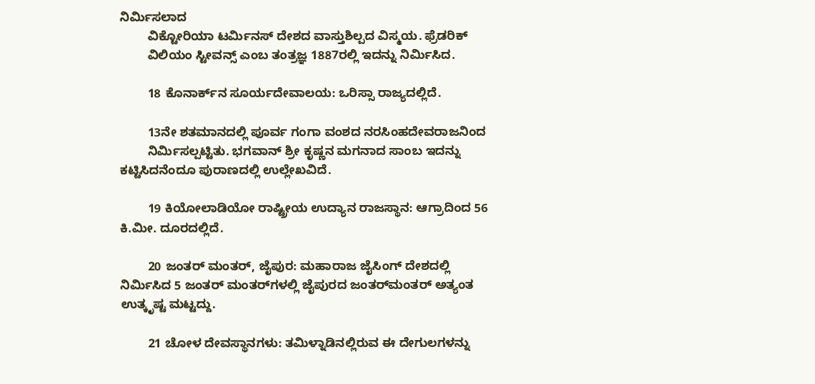ನಿರ್ಮಿಸಲಾದ
        ವಿಕ್ಟೋರಿಯಾ ಟರ್ಮಿನಸ್‌ ದೇಶದ ವಾಸ್ತುಶಿಲ್ಪದ ವಿಸ್ಮಯ. ಫ್ರೆಡರಿಕ್‌
        ವಿಲಿಯಂ ಸ್ಟೀವನ್ಸ್‌ ಎಂಬ ತಂತ್ರಜ್ಞ 1887ರಲ್ಲಿ ಇದನ್ನು ನಿರ್ಮಿಸಿದ.

        18 ಕೊನಾರ್ಕ್‌ನ ಸೂರ್ಯದೇವಾಲಯ: ಒರಿಸ್ಸಾ ರಾಜ್ಯದಲ್ಲಿದೆ.

        13ನೇ ಶತಮಾನದಲ್ಲಿ ಪೂರ್ವ ಗಂಗಾ ವಂಶದ ನರಸಿಂಹದೇವರಾಜನಿಂದ
        ನಿರ್ಮಿಸಲ್ಪಟ್ಟಿತು. ಭಗವಾನ್‌ ಶ್ರೀ ಕೃಷ್ಣನ ಮಗನಾದ ಸಾಂಬ ಇದನ್ನು ಕಟ್ಟಿಸಿದನೆಂದೂ ಪುರಾಣದಲ್ಲಿ ಉಲ್ಲೇಖವಿದೆ.

        19 ಕಿಯೋಲಾಡಿಯೋ ರಾಷ್ಟ್ರೀಯ ಉದ್ಯಾನ ರಾಜಸ್ಥಾನ: ಆಗ್ರಾದಿಂದ 56 ಕಿ.ಮೀ. ದೂರದಲ್ಲಿದೆ.

        20 ಜಂತರ್‌ ಮಂತರ್‌, ಜೈಪುರ: ಮಹಾರಾಜ ಜೈಸಿಂಗ್‌ ದೇಶದಲ್ಲಿ ನಿರ್ಮಿಸಿದ 5 ಜಂತರ್‌ ಮಂತರ್‌ಗಳಲ್ಲಿ ಜೈಪುರದ ಜಂತರ್‌ಮಂತರ್‌ ಅತ್ಯಂತ ಉತ್ಕೃಷ್ಟ ಮಟ್ಟದ್ದು.

        21 ಚೋಳ ದೇವಸ್ಥಾನಗಳು: ತಮಿಳ್ನಾಡಿನಲ್ಲಿರುವ ಈ ದೇಗುಲಗಳನ್ನು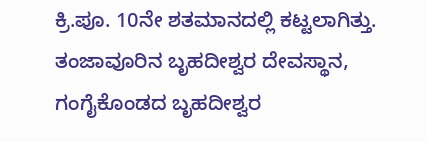ಕ್ರಿ.ಪೂ. 10ನೇ ಶತಮಾನದಲ್ಲಿ ಕಟ್ಟಲಾಗಿತ್ತು. ತಂಜಾವೂರಿನ ಬೃಹದೀಶ್ವರ ದೇವಸ್ಥಾನ, ಗಂಗೈಕೊಂಡದ ಬೃಹದೀಶ್ವರ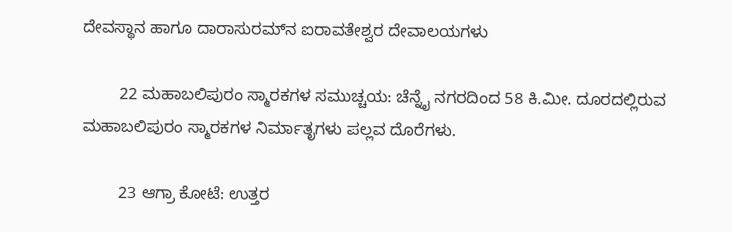ದೇವಸ್ಥಾನ ಹಾಗೂ ದಾರಾಸುರಮ್‌ನ ಐರಾವತೇಶ್ವರ ದೇವಾಲಯಗಳು

        22 ಮಹಾಬಲಿಪುರಂ ಸ್ಮಾರಕಗಳ ಸಮುಚ್ಚಯ: ಚೆನ್ನೈ ನಗರದಿಂದ 58 ಕಿ.ಮೀ. ದೂರದಲ್ಲಿರುವ ಮಹಾಬಲಿಪುರಂ ಸ್ಮಾರಕಗಳ ನಿರ್ಮಾತೃಗಳು ಪಲ್ಲವ ದೊರೆಗಳು.

        23 ಆಗ್ರಾ ಕೋಟೆ: ಉತ್ತರ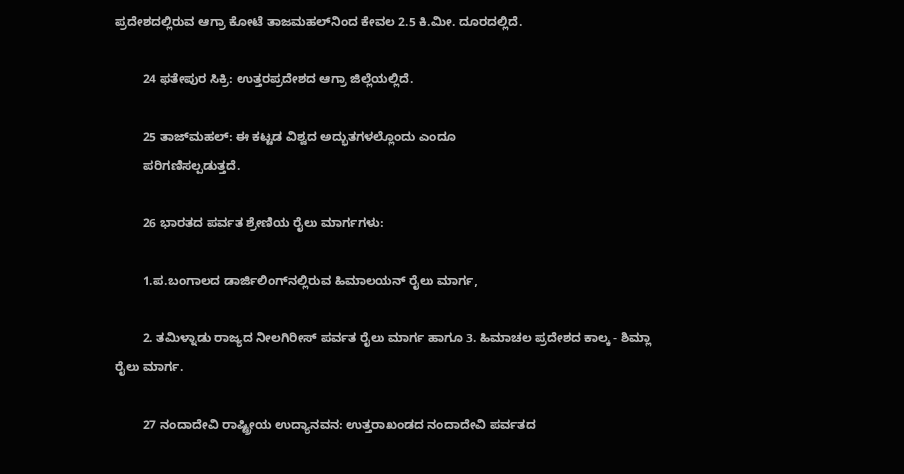ಪ್ರದೇಶದಲ್ಲಿರುವ ಆಗ್ರಾ ಕೋಟೆ ತಾಜಮಹಲ್‌ನಿಂದ ಕೇವಲ 2.5 ಕಿ.ಮೀ. ದೂರದಲ್ಲಿದೆ.

        24 ಫ‌ತೇಪುರ ಸಿಕ್ರಿ: ಉತ್ತರಪ್ರದೇಶದ ಆಗ್ರಾ ಜಿಲ್ಲೆಯಲ್ಲಿದೆ.

        25 ತಾಜ್‌ಮಹಲ್‌: ಈ ಕಟ್ಟಡ ವಿಶ್ವದ ಅದ್ಭುತಗಳಲ್ಲೊಂದು ಎಂದೂ
        ಪರಿಗಣಿಸಲ್ಪಡುತ್ತದೆ.

        26 ಭಾರತದ ಪರ್ವತ ಶ್ರೇಣಿಯ ರೈಲು ಮಾರ್ಗಗಳು:

        1.ಪ.ಬಂಗಾಲದ ಡಾರ್ಜಿಲಿಂಗ್‌ನಲ್ಲಿರುವ ಹಿಮಾಲಯನ್‌ ರೈಲು ಮಾರ್ಗ,

        2. ತಮಿಳ್ನಾಡು ರಾಜ್ಯದ ನೀಲಗಿರೀಸ್‌ ಪರ್ವತ ರೈಲು ಮಾರ್ಗ ಹಾಗೂ 3. ಹಿಮಾಚಲ ಪ್ರದೇಶದ ಕಾಲ್ಕ - ಶಿಮ್ಲಾ ರೈಲು ಮಾರ್ಗ.

        27 ನಂದಾದೇವಿ ರಾಷ್ಟ್ರೀಯ ಉದ್ಯಾನವನ: ಉತ್ತರಾಖಂಡದ ನಂದಾದೇವಿ ಪರ್ವತದ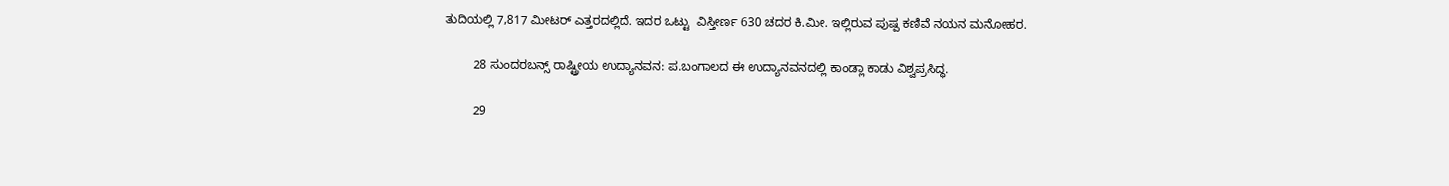ತುದಿಯಲ್ಲಿ 7,817 ಮೀಟರ್‌ ಎತ್ತರದಲ್ಲಿದೆ. ಇದರ ಒಟ್ಟು  ವಿಸ್ತೀರ್ಣ 630 ಚದರ ಕಿ.ಮೀ. ಇಲ್ಲಿರುವ ಪುಷ್ಪ ಕಣಿವೆ ನಯನ ಮನೋಹರ.

        28 ಸುಂದರಬನ್ಸ್‌ ರಾಷ್ಟ್ರೀಯ ಉದ್ಯಾನವನ: ಪ.ಬಂಗಾಲದ ಈ ಉದ್ಯಾನವನದಲ್ಲಿ ಕಾಂಡ್ಲಾ ಕಾಡು ವಿಶ್ವಪ್ರಸಿದ್ಧ.

        29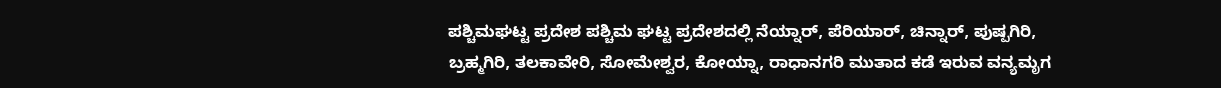ಪಶ್ಚಿಮಘಟ್ಟ ಪ್ರದೇಶ ಪಶ್ಚಿಮ ಘಟ್ಟ ಪ್ರದೇಶದಲ್ಲಿ ನೆಯ್ನಾರ್‌, ಪೆರಿಯಾರ್‌, ಚಿನ್ನಾರ್‌, ಪುಷ್ಪಗಿರಿ, ಬ್ರಹ್ಮಗಿರಿ, ತಲಕಾವೇರಿ, ಸೋಮೇಶ್ವರ, ಕೋಯ್ನಾ, ರಾಧಾನಗರಿ ಮುತಾದ ಕಡೆ ಇರುವ ವನ್ಯಮೃಗ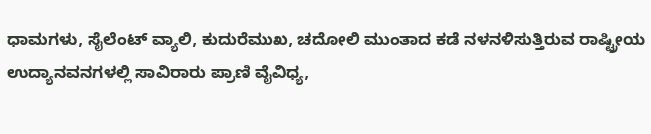ಧಾಮಗಳು, ಸೈಲೆಂಟ್‌ ವ್ಯಾಲಿ, ಕುದುರೆಮುಖ, ಚದೋಲಿ ಮುಂತಾದ ಕಡೆ ನಳನಳಿಸುತ್ತಿರುವ ರಾಷ್ಟ್ರೀಯ ಉದ್ಯಾನವನಗಳಲ್ಲಿ ಸಾವಿರಾರು ಪ್ರಾಣಿ ವೈವಿಧ್ಯ,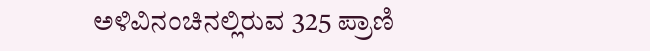ಅಳಿವಿನಂಚಿನಲ್ಲಿರುವ 325 ಪ್ರಾಣಿ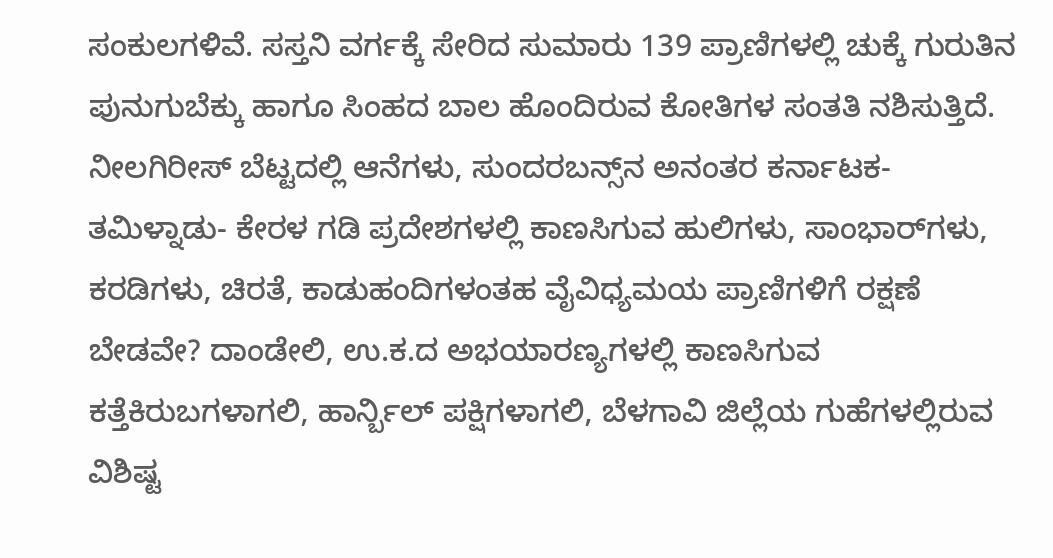ಸಂಕುಲಗಳಿವೆ. ಸಸ್ತನಿ ವರ್ಗಕ್ಕೆ ಸೇರಿದ ಸುಮಾರು 139 ಪ್ರಾಣಿಗಳಲ್ಲಿ ಚುಕ್ಕೆ ಗುರುತಿನ ಪುನುಗುಬೆಕ್ಕು ಹಾಗೂ ಸಿಂಹದ ಬಾಲ ಹೊಂದಿರುವ ಕೋತಿಗಳ ಸಂತತಿ ನಶಿಸುತ್ತಿದೆ. ನೀಲಗಿರೀಸ್‌ ಬೆಟ್ಟದಲ್ಲಿ ಆನೆಗಳು, ಸುಂದರಬನ್ಸ್‌ನ ಅನಂತರ ಕರ್ನಾಟಕ- ತಮಿಳ್ನಾಡು- ಕೇರಳ ಗಡಿ ಪ್ರದೇಶಗಳಲ್ಲಿ ಕಾಣಸಿಗುವ ಹುಲಿಗಳು, ಸಾಂಭಾರ್‌ಗಳು, ಕರಡಿಗಳು, ಚಿರತೆ, ಕಾಡುಹಂದಿಗಳಂತಹ ವೈವಿಧ್ಯಮಯ ಪ್ರಾಣಿಗಳಿಗೆ ರಕ್ಷಣೆ ಬೇಡವೇ? ದಾಂಡೇಲಿ, ಉ.ಕ.ದ ಅಭಯಾರಣ್ಯಗಳಲ್ಲಿ ಕಾಣಸಿಗುವ ಕತ್ತೆಕಿರುಬಗಳಾಗಲಿ, ಹಾರ್ನ್ಬಿಲ್‌ ಪಕ್ಷಿಗಳಾಗಲಿ, ಬೆಳಗಾವಿ ಜಿಲ್ಲೆಯ ಗುಹೆಗಳಲ್ಲಿರುವ ವಿಶಿಷ್ಟ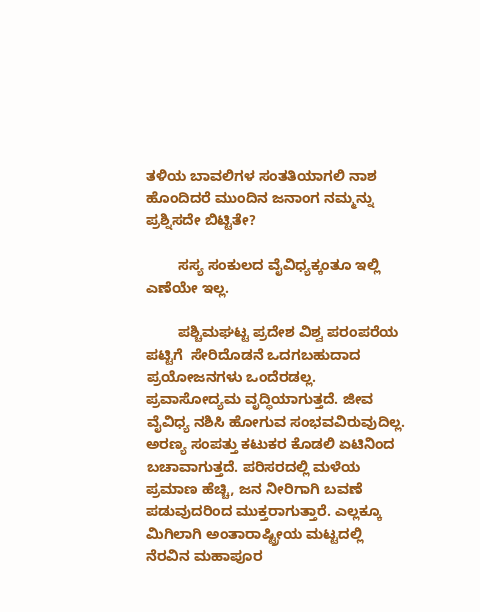ತಳಿಯ ಬಾವಲಿಗಳ ಸಂತತಿಯಾಗಲಿ ನಾಶ ಹೊಂದಿದರೆ ಮುಂದಿನ ಜನಾಂಗ ನಮ್ಮನ್ನು ಪ್ರಶ್ನಿಸದೇ ಬಿಟ್ಟಿತೇ?

        ಸಸ್ಯ ಸಂಕುಲದ ವೈವಿಧ್ಯಕ್ಕಂತೂ ಇಲ್ಲಿ ಎಣೆಯೇ ಇಲ್ಲ.

        ಪಶ್ಚಿಮಘಟ್ಟ ಪ್ರದೇಶ ವಿಶ್ವ ಪರಂಪರೆಯ ಪಟ್ಟಿಗೆ  ಸೇರಿದೊಡನೆ ಒದಗಬಹುದಾದ ಪ್ರಯೋಜನಗಳು ಒಂದೆರಡಲ್ಲ. ಪ್ರವಾಸೋದ್ಯಮ ವೃದ್ಧಿಯಾಗುತ್ತದೆ. ಜೀವ ವೈವಿಧ್ಯ ನಶಿಸಿ ಹೋಗುವ ಸಂಭವವಿರುವುದಿಲ್ಲ. ಅರಣ್ಯ ಸಂಪತ್ತು ಕಟುಕರ ಕೊಡಲಿ ಏಟಿನಿಂದ ಬಚಾವಾಗುತ್ತದೆ. ಪರಿಸರದಲ್ಲಿ ಮಳೆಯ ಪ್ರಮಾಣ ಹೆಚ್ಚಿ, ಜನ ನೀರಿಗಾಗಿ ಬವಣೆ ಪಡುವುದರಿಂದ ಮುಕ್ತರಾಗುತ್ತಾರೆ. ಎಲ್ಲಕ್ಕೂ ಮಿಗಿಲಾಗಿ ಅಂತಾರಾಷ್ಟ್ರೀಯ ಮಟ್ಟದಲ್ಲಿ ನೆರವಿನ ಮಹಾಪೂರ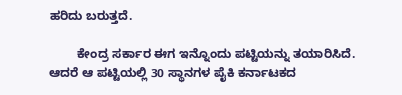ಹರಿದು ಬರುತ್ತದೆ.

        ಕೇಂದ್ರ ಸರ್ಕಾರ ಈಗ ಇನ್ನೊಂದು ಪಟ್ಟಿಯನ್ನು ತಯಾರಿಸಿದೆ. ಆದರೆ ಆ ಪಟ್ಟಿಯಲ್ಲಿ 30 ಸ್ಥಾನಗಳ ಪೈಕಿ ಕರ್ನಾಟಕದ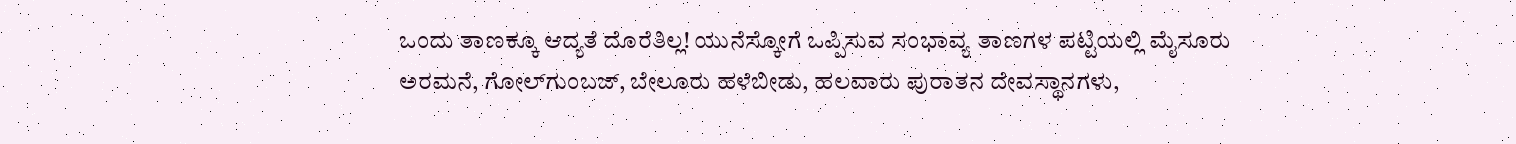ಒಂದು ತಾಣಕ್ಕೂ ಆದ್ಯತೆ ದೊರೆತಿಲ್ಲ! ಯುನೆಸ್ಕೋಗೆ ಒಪ್ಪಿಸುವ ಸಂಭಾವ್ಯ ತಾಣಗಳ ಪಟ್ಟಿಯಲ್ಲಿ ಮೈಸೂರು ಅರಮನೆ, ಗೋಲ್‌ಗ‌ುಂಬಜ್‌, ಬೇಲೂರು ಹಳೆಬೀಡು, ಹಲವಾರು ಪುರಾತನ ದೇವಸ್ಥಾನಗಳು,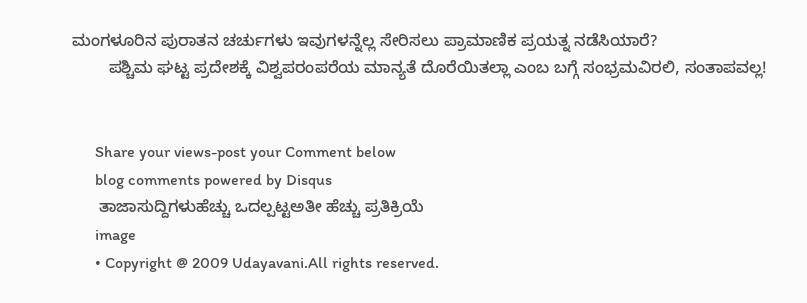ಮಂಗಳೂರಿನ ಪುರಾತನ ಚರ್ಚುಗಳು ಇವುಗಳನ್ನೆಲ್ಲ ಸೇರಿಸಲು ಪ್ರಾಮಾಣಿಕ ಪ್ರಯತ್ನ ನಡೆಸಿಯಾರೆ?
        ಪಶ್ಚಿಮ ಘಟ್ಟ ಪ್ರದೇಶಕ್ಕೆ ವಿಶ್ವಪರಂಪರೆಯ ಮಾನ್ಯತೆ ದೊರೆಯಿತಲ್ಲಾ ಎಂಬ ಬಗ್ಗೆ ಸಂಭ್ರಮವಿರಲಿ, ಸಂತಾಪವಲ್ಲ!


      Share your views-post your Comment below
      blog comments powered by Disqus
      ತಾಜಾಸುದ್ದಿಗಳುಹೆಚ್ಚು ಒದಲ್ಪಟ್ಟಅತೀ ಹೆಚ್ಚು ಪ್ರತಿಕ್ರಿಯೆ
      image
      • Copyright @ 2009 Udayavani.All rights reserved.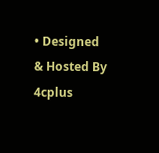• Designed & Hosted By 4cplus